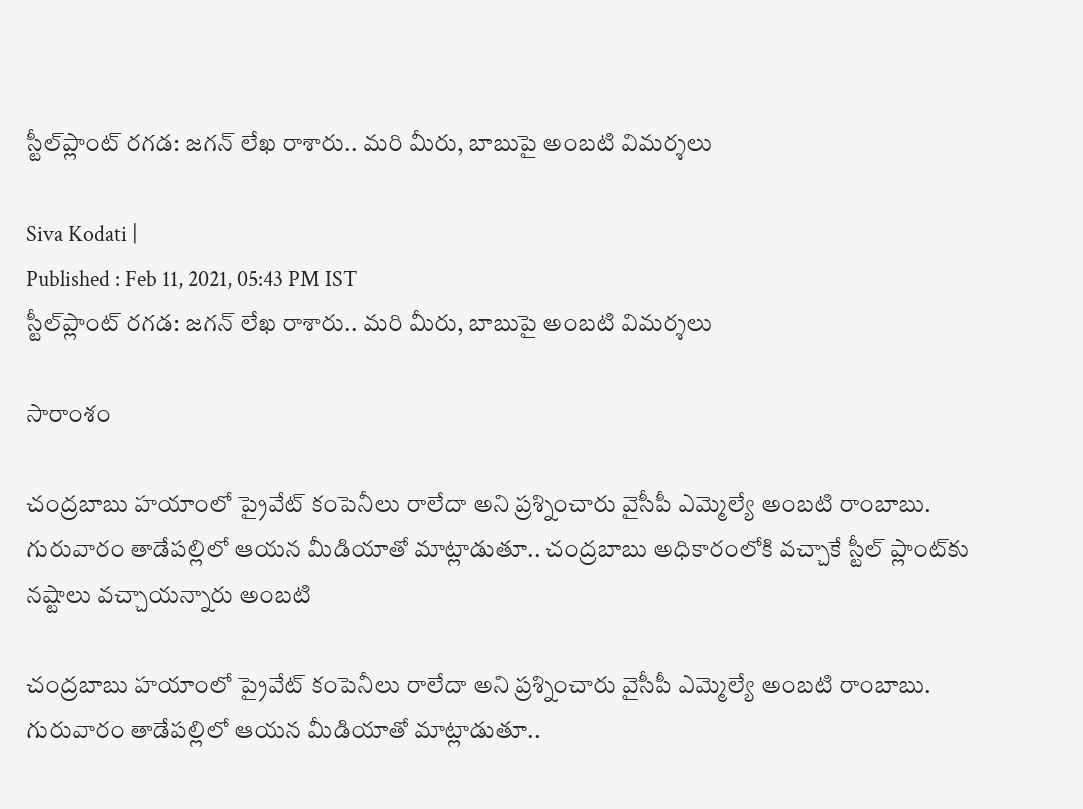స్టీల్‌ప్లాంట్ రగడ: జగన్ లేఖ రాశారు.. మరి మీరు, బాబుపై అంబటి విమర్శలు

Siva Kodati |
Published : Feb 11, 2021, 05:43 PM IST
స్టీల్‌ప్లాంట్ రగడ: జగన్ లేఖ రాశారు.. మరి మీరు, బాబుపై అంబటి విమర్శలు

సారాంశం

చంద్రబాబు హయాంలో ప్రైవేట్ కంపెనీలు రాలేదా అని ప్రశ్నించారు వైసీపీ ఎమ్మెల్యే అంబటి రాంబాబు. గురువారం తాడేపల్లిలో ఆయన మీడియాతో మాట్లాడుతూ.. చంద్రబాబు అధికారంలోకి వచ్చాకే స్టీల్ ప్లాంట్‌కు నష్టాలు వచ్చాయన్నారు అంబటి

చంద్రబాబు హయాంలో ప్రైవేట్ కంపెనీలు రాలేదా అని ప్రశ్నించారు వైసీపీ ఎమ్మెల్యే అంబటి రాంబాబు. గురువారం తాడేపల్లిలో ఆయన మీడియాతో మాట్లాడుతూ..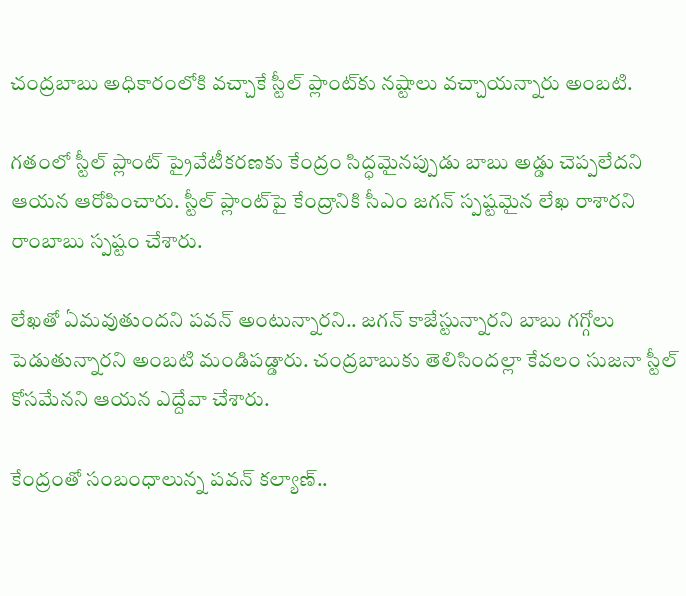చంద్రబాబు అధికారంలోకి వచ్చాకే స్టీల్ ప్లాంట్‌కు నష్టాలు వచ్చాయన్నారు అంబటి.

గతంలో స్టీల్ ప్లాంట్‌ ప్రైవేటీకరణకు కేంద్రం సిద్ధమైనప్పుడు బాబు అడ్డు చెప్పలేదని ఆయన ఆరోపించారు. స్టీల్ ప్లాంట్‌పై కేంద్రానికి సీఎం జగన్ స్పష్టమైన లేఖ రాశారని రాంబాబు స్పష్టం చేశారు.

లేఖతో ఏమవుతుందని పవన్ అంటున్నారని.. జగన్ కాజేస్టున్నారని బాబు గగ్గోలు పెడుతున్నారని అంబటి మండిపడ్డారు. చంద్రబాబుకు తెలిసిందల్లా కేవలం సుజనా స్టీల్ కోసమేనని ఆయన ఎద్దేవా చేశారు.

కేంద్రంతో సంబంధాలున్న పవన్ కల్యాణ్..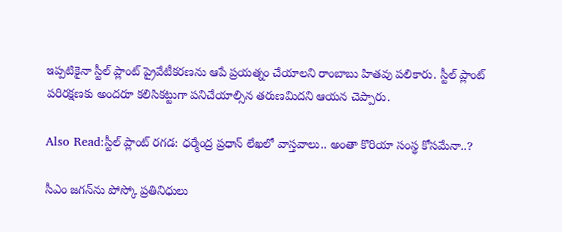ఇప్పటికైనా స్టీల్ ప్లాంట్ ప్రైవేటీకరణను ఆపే ప్రయత్నం చేయాలని రాంబాబు హితవు పలికారు. స్టీల్ ప్లాంట్ పరిరక్షణకు అందరూ కలిసికట్టుగా పనిచేయాల్సిన తరుణమిదని ఆయన చెప్పారు.

Also Read:స్టీల్ ప్లాంట్ రగడ: ధర్మేంద్ర ప్రధాన్ లేఖలో వాస్తవాలు.. అంతా కొరియా సంస్థ కోసమేనా..?

సీఎం జగన్‌ను పోస్కో ప్రతినిధులు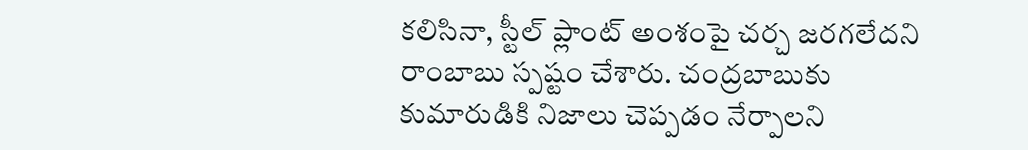కలిసినా, స్టీల్ ప్లాంట్ అంశంపై చర్చ జరగలేదని రాంబాబు స్పష్టం చేశారు. చంద్రబాబుకు కుమారుడికి నిజాలు చెప్పడం నేర్పాలని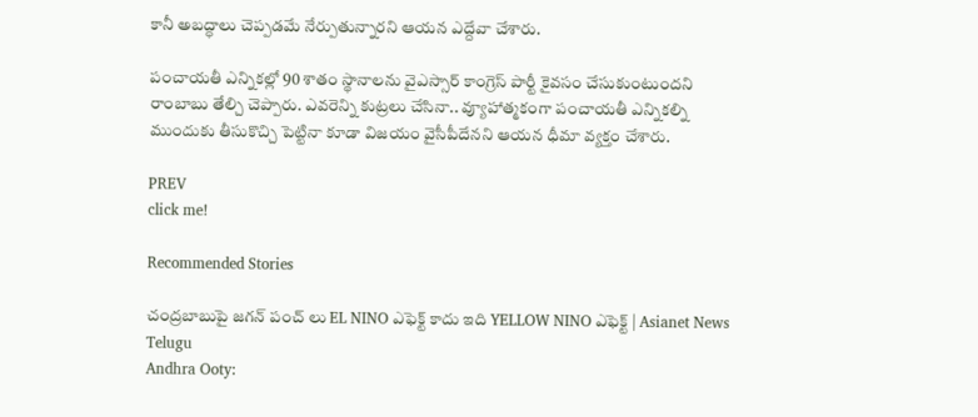కానీ అబద్ధాలు చెప్పడమే నేర్పుతున్నారని ఆయన ఎద్దేవా చేశారు.

పంచాయతీ ఎన్నికల్లో 90 శాతం స్థానాలను వైఎస్సార్ కాంగ్రెస్ పార్టీ కైవసం చేసుకుంటుందని రాంబాబు తేల్చి చెప్పారు. ఎవరెన్ని కుట్రలు చేసినా.. వ్యూహాత్మకంగా పంచాయతీ ఎన్నికల్ని ముందుకు తీసుకొచ్చి పెట్టినా కూడా విజయం వైసీపీదేనని ఆయన ధీమా వ్యక్తం చేశారు.

PREV
click me!

Recommended Stories

చంద్రబాబుపై జగన్ పంచ్ లు EL NINO ఎఫెక్ట్ కాదు ఇది YELLOW NINO ఎఫెక్ట్ | Asianet News Telugu
Andhra Ooty: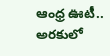ఆంధ్ర ఊటీ.. అరకులో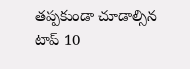తప్పకుండా చూడాల్సిన టాప్ 10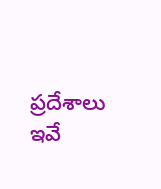ప్రదేశాలు ఇవే